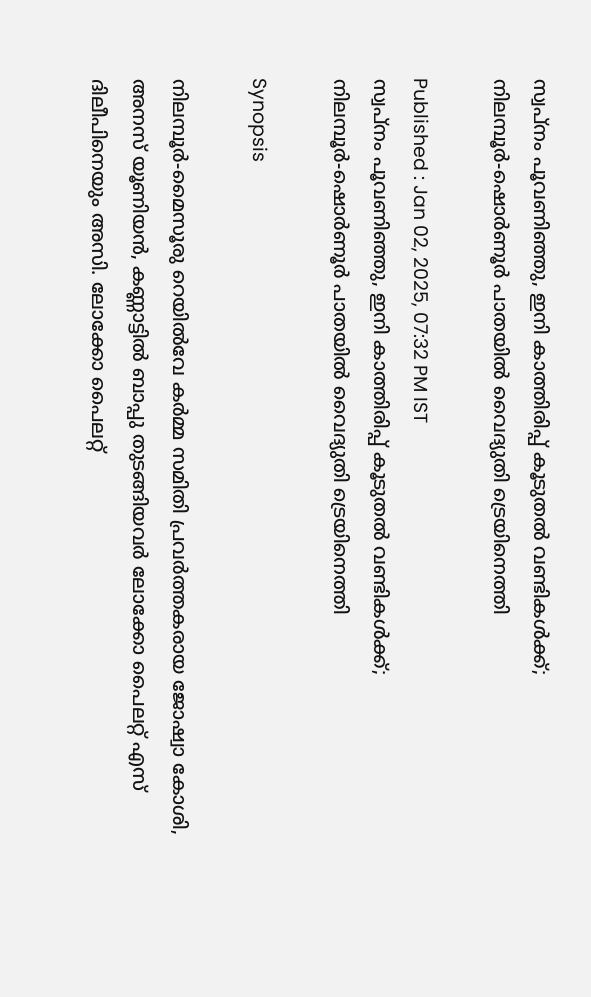സ്വപ്നം പൂവണിഞ്ഞു, ഇനി കാത്തിരിപ്പ് കൂടുതൽ വണ്ടികൾക്ക്; നിലമ്പൂര്‍-ഷൊര്‍ണൂര്‍ പാതയില്‍ വൈദ്യുതി ട്രെയിനെത്തി

Published : Jan 02, 2025, 07:32 PM IST
സ്വപ്നം പൂവണിഞ്ഞു, ഇനി കാത്തിരിപ്പ് കൂടുതൽ വണ്ടികൾക്ക്; നിലമ്പൂര്‍-ഷൊര്‍ണൂര്‍ പാതയില്‍ വൈദ്യുതി ട്രെയിനെത്തി

Synopsis

നിലമ്പൂര്‍-മൈസൂരു റെയില്‍വേ കര്‍മ്മ സമിതി പ്രവര്‍ത്തകരായ ജോഷ്വാ കോശി, അനസ് യൂണിയന്‍, കണ്ണാട്ടില്‍ ബാപ്പു തുടങ്ങിയവര്‍ ലോക്കോ പൈലറ്റ് എസ് ദിലീപിനെയും അസി. ലോക്കോ പൈലറ്റ്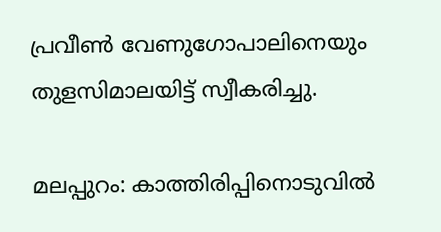പ്രവീണ്‍ വേണുഗോപാലിനെയും  തുളസിമാലയിട്ട് സ്വീകരിച്ചു.

മലപ്പുറം: കാത്തിരിപ്പിനൊടുവില്‍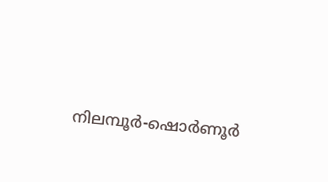നിലമ്പൂര്‍-ഷൊര്‍ണൂര്‍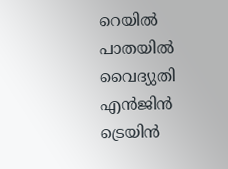റെയില്‍ പാതയില്‍ വൈദ്യുതി എൻജിൻ ട്രെയിൻ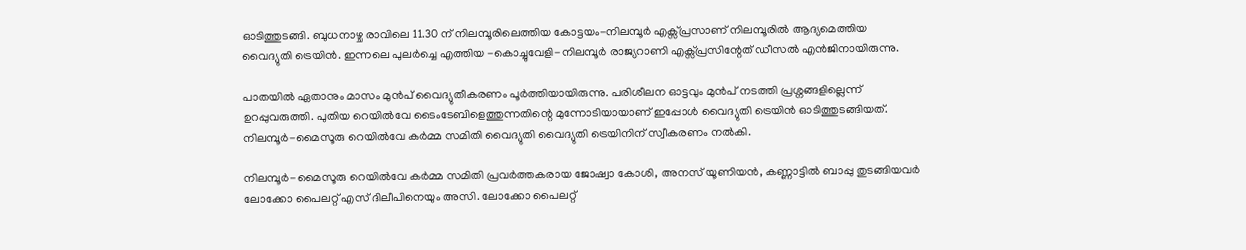ഓടിത്തുടങ്ങി. ബുധനാഴ്ച രാവിലെ 11.30 ന് നിലമ്പൂരിലെത്തിയ കോട്ടയം-നിലമ്പൂര്‍ എക്സ്പ്രസാണ് നിലമ്പൂരില്‍ ആദ്യമെത്തിയ വൈദ്യുതി ട്രെയിന്‍. ഇന്നലെ പുലര്‍ച്ചെ എത്തിയ -കൊച്ചുവേളി-നിലമ്പൂര്‍ രാജ്യറാണി എക്സ്പ്രസിന്റേത് ഡീസല്‍ എന്‍ജിനായിരുന്നു.

പാതയില്‍ ഏതാനും മാസം മുന്‍പ് വൈദ്യുതീകരണം പൂര്‍ത്തിയായിരുന്നു. പരിശീലന ഓട്ടവും മുന്‍പ് നടത്തി പ്രശ്നങ്ങളില്ലെന്ന് ഉറപ്പുവരുത്തി. പുതിയ റെയില്‍വേ ടൈംടേബിളെത്തുന്നതിന്റെ മുന്നോടിയായാണ് ഇപ്പോള്‍ വൈദ്യുതി ട്രെയിൻ ഓടിത്തുടങ്ങിയത്. നിലമ്പൂര്‍-മൈസൂരു റെയില്‍വേ കര്‍മ്മ സമിതി വൈദ്യുതി വൈദ്യുതി ട്രെയിനിന് സ്വീകരണം നല്‍കി.

നിലമ്പൂര്‍-മൈസൂരു റെയില്‍വേ കര്‍മ്മ സമിതി പ്രവര്‍ത്തകരായ ജോഷ്വാ കോശി, അനസ് യൂണിയന്‍, കണ്ണാട്ടില്‍ ബാപ്പു തുടങ്ങിയവര്‍ ലോക്കോ പൈലറ്റ് എസ് ദിലീപിനെയും അസി. ലോക്കോ പൈലറ്റ്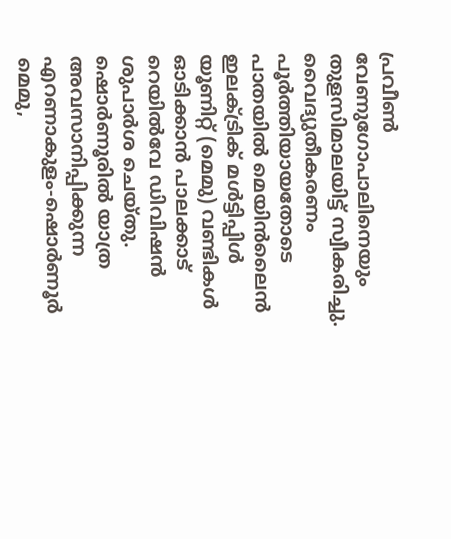പ്രവീണ്‍ വേണുഗോപാലിനെയും  തുളസിമാലയിട്ട് സ്വീകരിച്ചു. വൈദ്യുതീകരണം പൂര്‍ത്തിയായതോടെ പാതയില്‍ മെയിന്‍ലൈന്‍ ഇലക്ട്രിക് മള്‍ട്ടിപ്പിള്‍ യൂണിറ്റ് (മെമു) വണ്ടികള്‍ ഓടിക്കാന്‍ പാലക്കാട് റെയില്‍വേ ഡിവിഷന്‍ ശുപാര്‍ശ ചെയ്തു. ഷൊര്‍ണൂരില്‍ യാത്ര അവസാനിപ്പിക്കുന്ന എറണാകുളം-ഷൊര്‍ണൂര്‍ മെമു,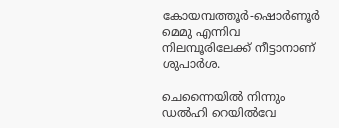കോയമ്പത്തൂര്‍-ഷൊര്‍ണൂര്‍ മെമു എന്നിവ നിലമ്പൂരിലേക്ക് നീട്ടാനാണ് ശുപാര്‍ശ.

ചെന്നൈയില്‍ നിന്നും ഡല്‍ഹി റെയില്‍വേ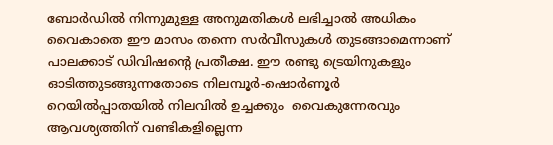ബോര്‍ഡില്‍ നിന്നുമുള്ള അനുമതികള്‍ ലഭിച്ചാല്‍ അധികം വൈകാതെ ഈ മാസം തന്നെ സര്‍വീസുകള്‍ തുടങ്ങാമെന്നാണ് പാലക്കാട് ഡിവിഷന്റെ പ്രതീക്ഷ. ഈ രണ്ടു ട്രെയിനുകളും ഓടിത്തുടങ്ങുന്നതോടെ നിലമ്പൂര്‍-ഷൊര്‍ണൂര്‍ റെയില്‍പ്പാതയില്‍ നിലവില്‍ ഉച്ചക്കും  വൈകുന്നേരവും ആവശ്യത്തിന് വണ്ടികളില്ലെന്ന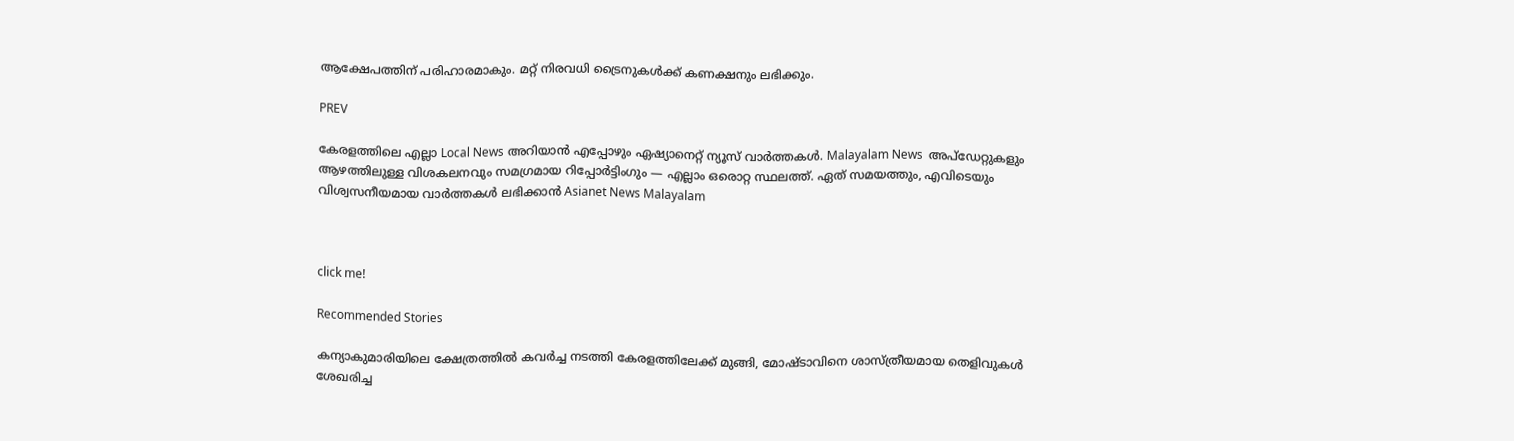ആക്ഷേപത്തിന് പരിഹാരമാകും. മറ്റ് നിരവധി ട്രൈനുകള്‍ക്ക് കണക്ഷനും ലഭിക്കും.

PREV

കേരളത്തിലെ എല്ലാ Local News അറിയാൻ എപ്പോഴും ഏഷ്യാനെറ്റ് ന്യൂസ് വാർത്തകൾ. Malayalam News  അപ്‌ഡേറ്റുകളും ആഴത്തിലുള്ള വിശകലനവും സമഗ്രമായ റിപ്പോർട്ടിംഗും — എല്ലാം ഒരൊറ്റ സ്ഥലത്ത്. ഏത് സമയത്തും, എവിടെയും വിശ്വസനീയമായ വാർത്തകൾ ലഭിക്കാൻ Asianet News Malayalam



click me!

Recommended Stories

കന്യാകുമാരിയിലെ ക്ഷേത്രത്തിൽ കവർച്ച നടത്തി കേരളത്തിലേക്ക് മുങ്ങി, മോഷ്ടാവിനെ ശാസ്ത്രീയമായ തെളിവുകൾ ശേഖരിച്ച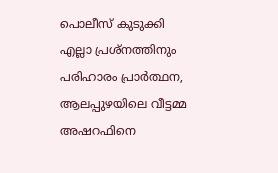പൊലീസ് കുടുക്കി
എല്ലാ പ്രശ്നത്തിനും പരിഹാരം പ്രാർത്ഥന, ആലപ്പുഴയിലെ വീട്ടമ്മ അഷറഫിനെ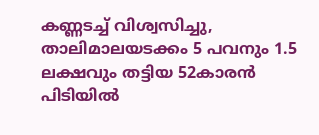കണ്ണടച്ച് വിശ്വസിച്ചു, താലിമാലയടക്കം 5 പവനും 1.5 ലക്ഷവും തട്ടിയ 52കാരൻ പിടിയിൽ